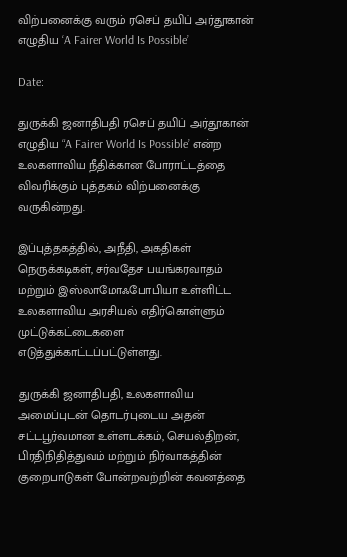விற்பனைக்கு வரும் ரசெப் தயிப் அர்தூகான் எழுதிய ‘A Fairer World Is Possible’

Date:

துருக்கி ஜனாதிபதி ரசெப் தயிப் அர்தூகான் எழுதிய “A Fairer World Is Possible’ என்ற  உலகளாவிய நீதிக்கான போராட்டத்தை விவரிக்கும் புத்தகம் விற்பனைக்கு வருகின்றது.

இப்புத்தகத்தில், அநீதி, அகதிகள் நெருக்கடிகள், சர்வதேச பயங்கரவாதம் மற்றும் இஸ்லாமோஃபோபியா உள்ளிட்ட உலகளாவிய அரசியல் எதிர்கொள்ளும் முட்டுக்கட்டைகளை எடுத்துக்காட்டப்பட்டுள்ளது.

துருக்கி ஜனாதிபதி, உலகளாவிய அமைப்புடன் தொடர்புடைய அதன் சட்டபூர்வமான உள்ளடக்கம், செயல்திறன், பிரதிநிதித்துவம் மற்றும் நிர்வாகத்தின் குறைபாடுகள் போன்றவற்றின் கவனத்தை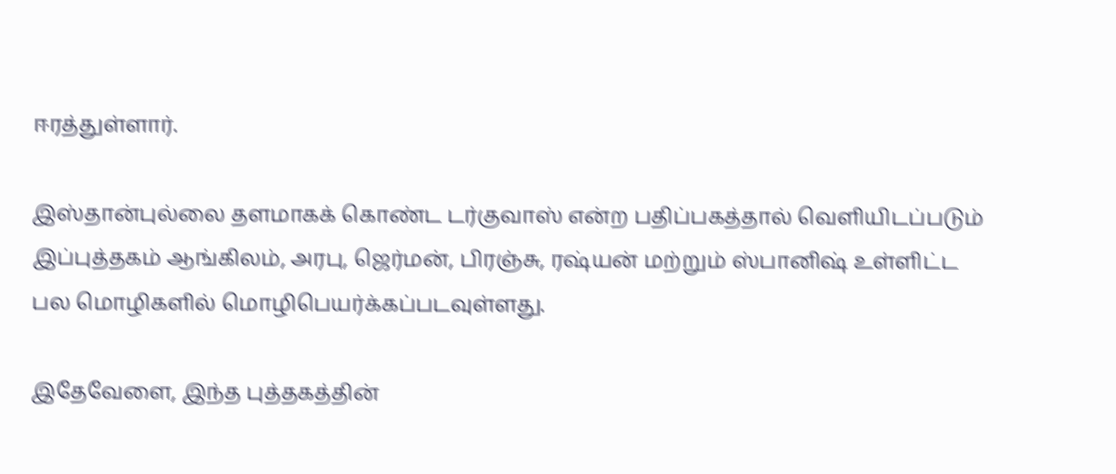ஈரத்துள்ளார்.

இஸ்தான்புல்லை தளமாகக் கொண்ட டர்குவாஸ் என்ற பதிப்பகத்தால் வெளியிடப்படும் இப்புத்தகம் ஆங்கிலம், அரபு, ஜெர்மன், பிரஞ்சு, ரஷ்யன் மற்றும் ஸ்பானிஷ் உள்ளிட்ட பல மொழிகளில் மொழிபெயர்க்கப்படவுள்ளது.

இதேவேளை, இந்த புத்தகத்தின்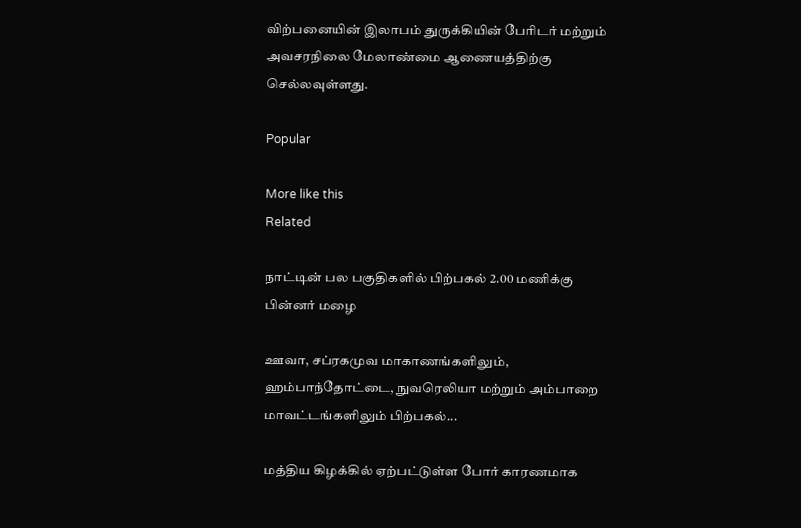விற்பனையின் இலாபம் துருக்கியின் பேரிடர் மற்றும் அவசரநிலை மேலாண்மை ஆணையத்திற்கு செல்லவுள்ளது.

Popular

More like this
Related

நாட்டின் பல பகுதிகளில் பிற்பகல் 2.00 மணிக்கு பின்னர் மழை

ஊவா, சப்ரகமுவ மாகாணங்களிலும், ஹம்பாந்தோட்டை, நுவரெலியா மற்றும் அம்பாறை மாவட்டங்களிலும் பிற்பகல்...

மத்திய கிழக்கில் ஏற்பட்டுள்ள போர் காரணமாக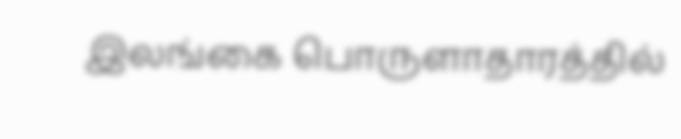இலங்கை பொருளாதாரத்தில்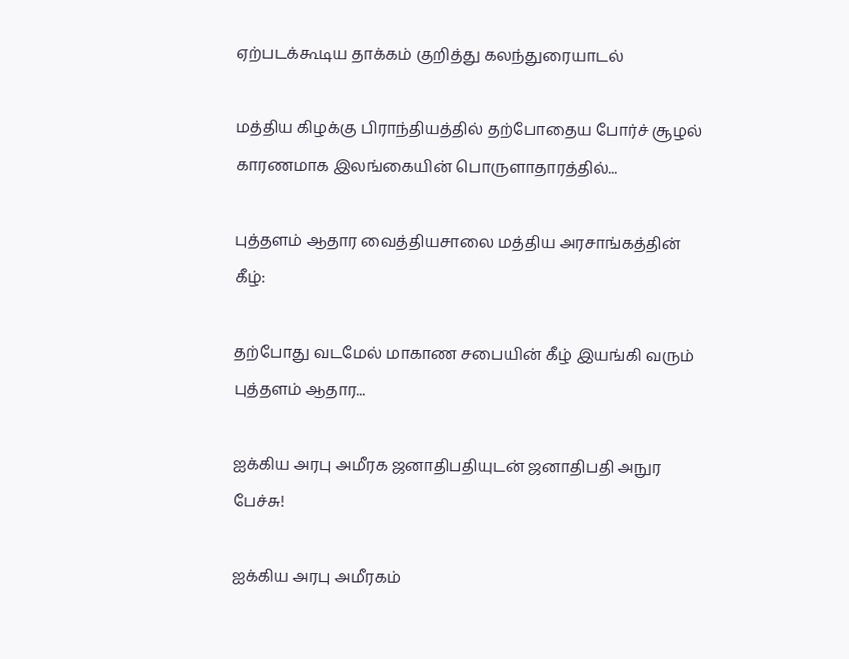ஏற்படக்கூடிய தாக்கம் குறித்து கலந்துரையாடல்

மத்திய கிழக்கு பிராந்தியத்தில் தற்போதைய போர்ச் சூழல் காரணமாக இலங்கையின் பொருளாதாரத்தில்...

புத்தளம் ஆதார வைத்தியசாலை மத்திய அரசாங்கத்தின் கீழ்:

தற்போது வடமேல் மாகாண சபையின் கீழ் இயங்கி வரும் புத்தளம் ஆதார...

ஐக்கிய அரபு அமீரக ஜனாதிபதியுடன் ஜனாதிபதி அநுர பேச்சு!

ஐக்கிய அரபு அமீரகம்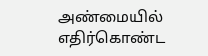அண்மையில் எதிர்கொண்ட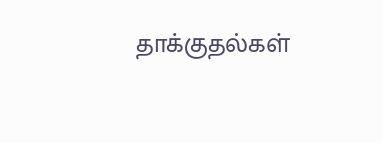தாக்குதல்கள்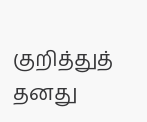குறித்துத் தனது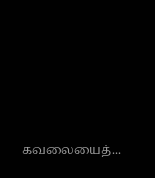கவலையைத்...